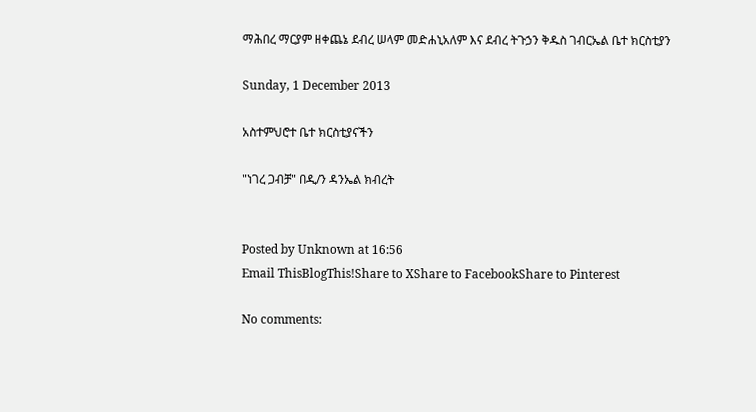ማሕበረ ማርያም ዘቀጨኔ ደብረ ሠላም መድሐኒአለም እና ደብረ ትጉኃን ቅዱስ ገብርኤል ቤተ ክርስቲያን

Sunday, 1 December 2013

አስተምህሮተ ቤተ ክርስቲያናችን

"ነገረ ጋብቻ" በዲ/ን ዳንኤል ክብረት


Posted by Unknown at 16:56
Email ThisBlogThis!Share to XShare to FacebookShare to Pinterest

No comments: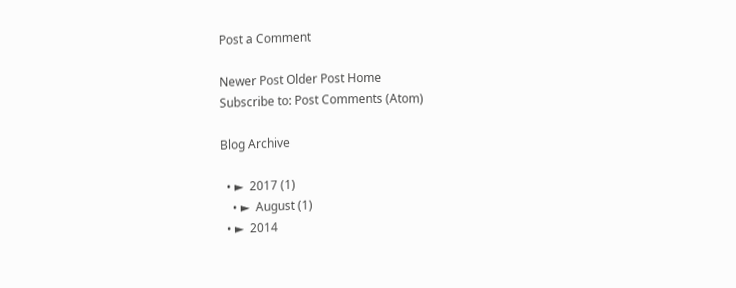Post a Comment

Newer Post Older Post Home
Subscribe to: Post Comments (Atom)

Blog Archive

  • ►  2017 (1)
    • ►  August (1)
  • ►  2014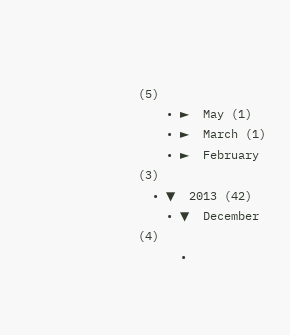(5)
    • ►  May (1)
    • ►  March (1)
    • ►  February (3)
  • ▼  2013 (42)
    • ▼  December (4)
      •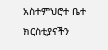አስተምህሮተ ቤተ ክርስቲያናችን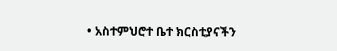• አስተምህሮተ ቤተ ክርስቲያናችን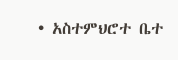• አስተምህሮተ ቤተ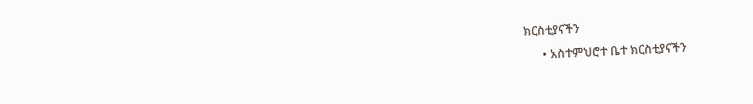ክርስቲያናችን
      • አስተምህሮተ ቤተ ክርስቲያናችን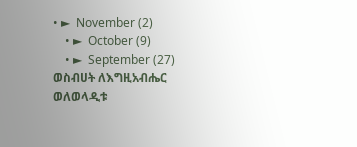• ►  November (2)
    • ►  October (9)
    • ►  September (27)
ወስብሀት ለእግዚአብሔር ወለወላዲቱ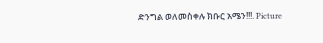ድንግል ወለመስቀሉ ክቡር አሜን!!!. Picture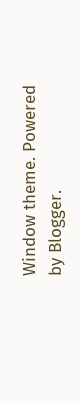Window theme. Powered by Blogger.